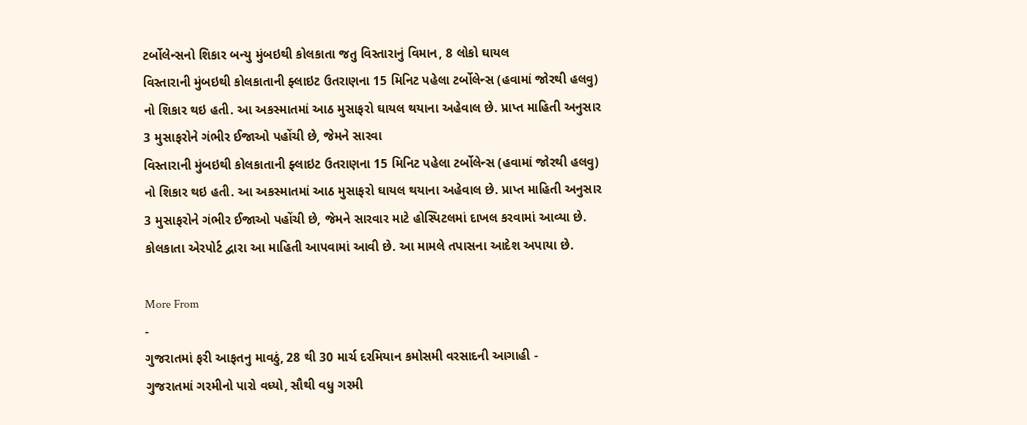ટર્બોલેન્સનો શિકાર બન્યુ મુંબઇથી કોલકાતા જતુ વિસ્તારાનું વિમાન, 8 લોકો ઘાયલ
વિસ્તારાની મુંબઇથી કોલકાતાની ફ્લાઇટ ઉતરાણના 15 મિનિટ પહેલા ટર્બોલેન્સ (હવામાં જોરથી હલવુ) નો શિકાર થઇ હતી. આ અકસ્માતમાં આઠ મુસાફરો ઘાયલ થયાના અહેવાલ છે. પ્રાપ્ત માહિતી અનુસાર 3 મુસાફરોને ગંભીર ઈજાઓ પહોંચી છે, જેમને સારવા
વિસ્તારાની મુંબઇથી કોલકાતાની ફ્લાઇટ ઉતરાણના 15 મિનિટ પહેલા ટર્બોલેન્સ (હવામાં જોરથી હલવુ) નો શિકાર થઇ હતી. આ અકસ્માતમાં આઠ મુસાફરો ઘાયલ થયાના અહેવાલ છે. પ્રાપ્ત માહિતી અનુસાર 3 મુસાફરોને ગંભીર ઈજાઓ પહોંચી છે, જેમને સારવાર માટે હોસ્પિટલમાં દાખલ કરવામાં આવ્યા છે. કોલકાતા એરપોર્ટ દ્વારા આ માહિતી આપવામાં આવી છે. આ મામલે તપાસના આદેશ અપાયા છે.

More From
-
ગુજરાતમાં ફરી આફતનુ માવઠું, 28 થી 30 માર્ચ દરમિયાન કમોસમી વરસાદની આગાહી -
ગુજરાતમાં ગરમીનો પારો વધ્યો, સૌથી વધુ ગરમી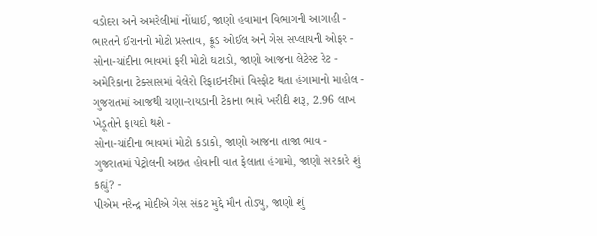વડોદરા અને અમરેલીમાં નોંધાઈ, જાણો હવામાન વિભાગની આગાહી -
ભારતને ઈરાનનો મોટો પ્રસ્તાવ, ક્રૂડ ઓઈલ અને ગેસ સપ્લાયની ઓફર -
સોના-ચાંદીના ભાવમાં ફરી મોટો ઘટાડો, જાણો આજના લેટેસ્ટ રેટ -
અમેરિકાના ટેક્સાસમાં વેલેરો રિફાઇનરીમાં વિસ્ફોટ થતા હંગામાનો માહોલ -
ગુજરાતમાં આજથી ચણા-રાયડાની ટેકાના ભાવે ખરીદી શરૂ, 2.96 લાખ ખેડૂતોને ફાયદો થશે -
સોના-ચાંદીના ભાવમાં મોટો કડાકો, જાણો આજના તાજા ભાવ -
ગુજરાતમાં પેટ્રોલની અછત હોવાની વાત ફેલાતા હંગામો, જાણો સરકારે શું કહ્યું? -
પીએમ નરેન્દ્ર મોદીએ ગેસ સંકટ મુદ્દે મૌન તોડ્યુ, જાણો શું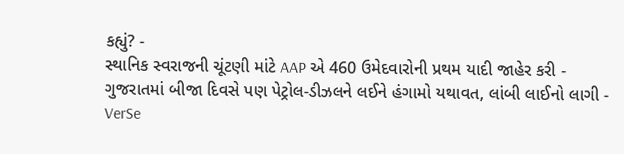કહ્યું? -
સ્થાનિક સ્વરાજની ચૂંટણી માંટે AAP એ 460 ઉમેદવારોની પ્રથમ યાદી જાહેર કરી -
ગુજરાતમાં બીજા દિવસે પણ પેટ્રોલ-ડીઝલને લઈને હંગામો યથાવત, લાંબી લાઈનો લાગી -
VerSe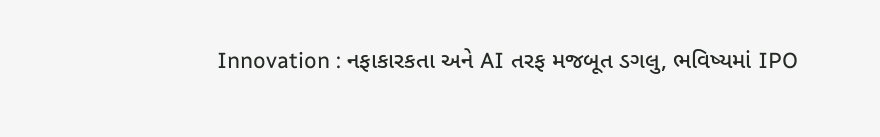Innovation : નફાકારકતા અને AI તરફ મજબૂત ડગલુ, ભવિષ્યમાં IPO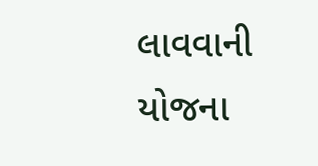લાવવાની યોજના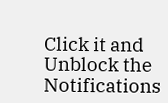Click it and Unblock the Notifications